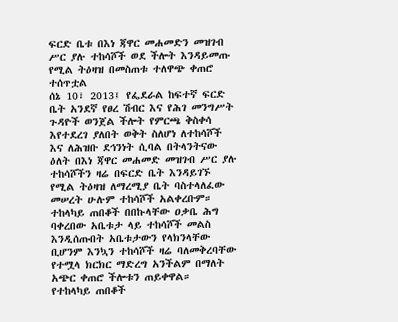ፍርድ ቤቱ በእነ ጃዋር መሐመድን መዝገብ ሥር ያሉ ተከሳሾች ወደ ችሎት እንዳይመጡ የሚል ትዕዛዝ በመስጠቱ ተለዋጭ ቀጠሮ ተሰጥቷል
ሰኔ 10፣ 2013፤ የፌደራል ከፍተኛ ፍርድ ቤት አንደኛ የፀረ ሽብር እና የሕገ መንግሥት ጉዳዮች ወንጀል ችሎት የምርጫ ቅስቀሳ እየተደረገ ያለበት ወቅት ስለሆነ ለተከሳሾች እና ለሕዝቡ ደኅንነት ሲባል በትላንትናው ዕለት በእነ ጃዋር መሐመድ መዝገብ ሥር ያሉ ተከሳሾችን ዛሬ በፍርድ ቤት እንዳይገኙ የሚል ትዕዛዝ ለማረሚያ ቤት ባስተላለፈው መሠረት ሁሉም ተከሳሾች አልቀረቡም።
ተከላካይ ጠበቆች በበኩላቸው ዐቃቤ ሕግ ባቀረበው አቤቱታ ላይ ተከሳሾች መልስ እንዲሰጡበት አቤቱታውን የላክንላቸው ቢሆንም እንኳን ተከሳሾች ዛሬ ባለመቅረባቸው የተሟላ ክርክር ማድረግ አንችልም በማለት አጭር ቀጠሮ ችሎቱን ጠይቀዋል።
የተከላካይ ጠበቆች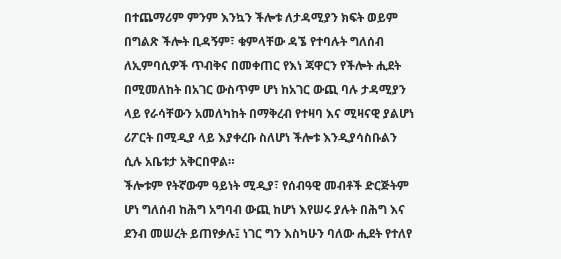በተጨማሪም ምንም እንኳን ችሎቱ ለታዳሚያን ክፍት ወይም በግልጽ ችሎት ቢዳኝም፣ ቁምላቸው ዳኜ የተባሉት ግለሰብ ለኢምባሲዎች ጥብቅና በመቀጠር የእነ ጃዋርን የችሎት ሒደት በሚመለከት በአገር ውስጥም ሆነ ከአገር ውጪ ባሉ ታዳሚያን ላይ የራሳቸውን አመለካከት በማቅረብ የተዛባ እና ሚዛናዊ ያልሆነ ሪፖርት በሚዲያ ላይ እያቀረቡ ስለሆነ ችሎቱ እንዲያሳስቡልን ሲሉ አቤቱታ አቅርበዋል።
ችሎቱም የትኛውም ዓይነት ሚዲያ፣ የሰብዓዊ መብቶች ድርጅትም ሆነ ግለሰብ ከሕግ አግባብ ውጪ ከሆነ እየሠሩ ያሉት በሕግ እና ደንብ መሠረት ይጠየቃሉ፤ ነገር ግን እስካሁን ባለው ሒደት የተለየ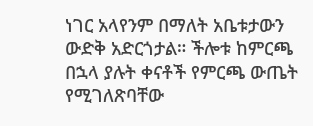ነገር አላየንም በማለት አቤቱታውን ውድቅ አድርጎታል። ችሎቱ ከምርጫ በኋላ ያሉት ቀናቶች የምርጫ ውጤት የሚገለጽባቸው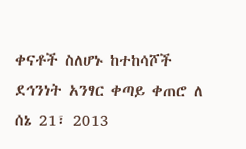ቀናቶች ስለሆኑ ከተከሳሾች ደኅንነት አንፃር ቀጣይ ቀጠሮ ለ ሰኔ 21፣ 2013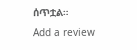ሰጥቷል።
Add a review